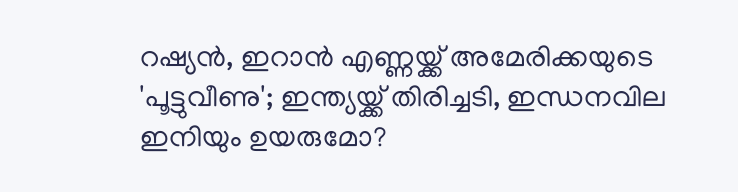റഷ്യന്‍, ഇറാന്‍ എണ്ണയ്ക്ക് അമേരിക്കയുടെ 'പൂട്ടുവീണു'; ഇന്ത്യയ്ക്ക് തിരിച്ചടി, ഇന്ധനവില ഇനിയും ഉയരുമോ?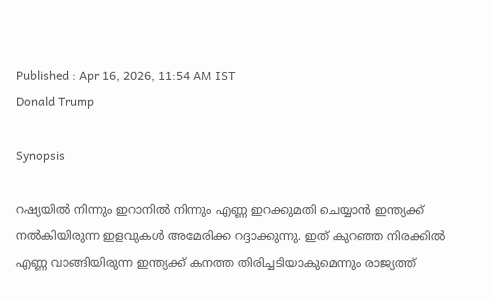Published : Apr 16, 2026, 11:54 AM IST
Donald Trump

Synopsis

റഷ്യയില്‍ നിന്നും ഇറാനില്‍ നിന്നും എണ്ണ ഇറക്കുമതി ചെയ്യാൻ ഇന്ത്യക്ക് നല്‍കിയിരുന്ന ഇളവുകള്‍ അമേരിക്ക റദ്ദാക്കുന്നു. ഇത് കുറഞ്ഞ നിരക്കില്‍ എണ്ണ വാങ്ങിയിരുന്ന ഇന്ത്യക്ക് കനത്ത തിരിച്ചടിയാകുമെന്നും രാജ്യത്ത്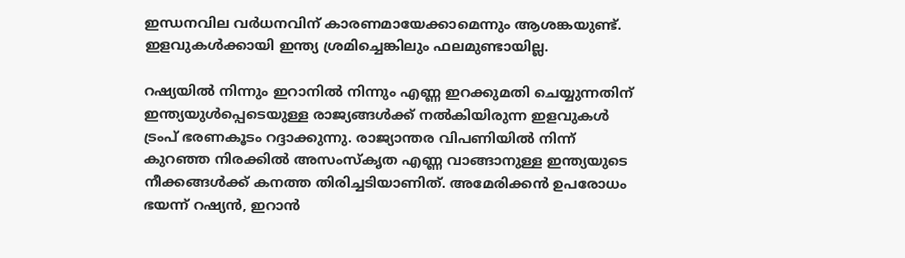ഇന്ധനവില വര്‍ധനവിന് കാരണമായേക്കാമെന്നും ആശങ്കയുണ്ട്. ഇളവുകള്‍ക്കായി ഇന്ത്യ ശ്രമിച്ചെങ്കിലും ഫലമുണ്ടായില്ല.

റഷ്യയില്‍ നിന്നും ഇറാനില്‍ നിന്നും എണ്ണ ഇറക്കുമതി ചെയ്യുന്നതിന് ഇന്ത്യയുള്‍പ്പെടെയുള്ള രാജ്യങ്ങള്‍ക്ക് നല്‍കിയിരുന്ന ഇളവുകള്‍ ട്രംപ് ഭരണകൂടം റദ്ദാക്കുന്നു. രാജ്യാന്തര വിപണിയില്‍ നിന്ന് കുറഞ്ഞ നിരക്കില്‍ അസംസ്‌കൃത എണ്ണ വാങ്ങാനുള്ള ഇന്ത്യയുടെ നീക്കങ്ങള്‍ക്ക് കനത്ത തിരിച്ചടിയാണിത്. അമേരിക്കന്‍ ഉപരോധം ഭയന്ന് റഷ്യന്‍, ഇറാന്‍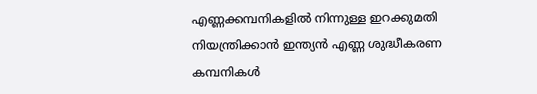എണ്ണക്കമ്പനികളില്‍ നിന്നുള്ള ഇറക്കുമതി നിയന്ത്രിക്കാന്‍ ഇന്ത്യന്‍ എണ്ണ ശുദ്ധീകരണ കമ്പനികള്‍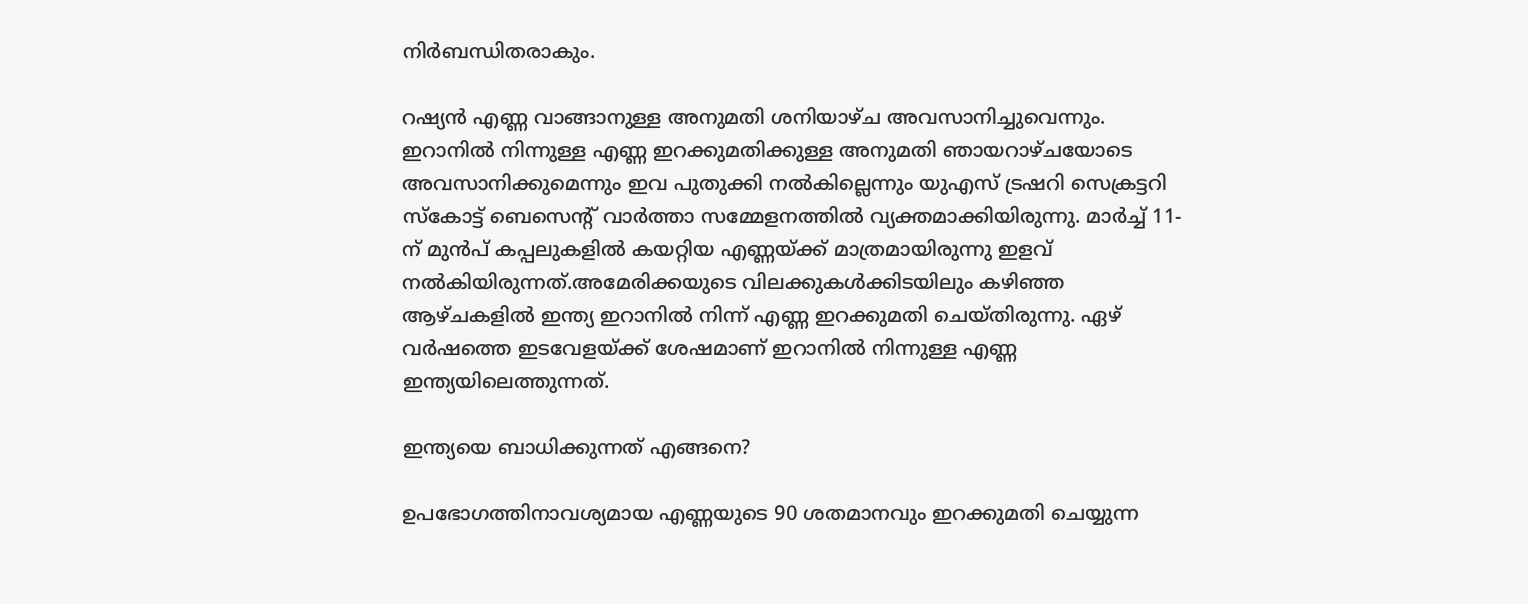നിര്‍ബന്ധിതരാകും.

റഷ്യന്‍ എണ്ണ വാങ്ങാനുള്ള അനുമതി ശനിയാഴ്ച അവസാനിച്ചുവെന്നും. ഇറാനില്‍ നിന്നുള്ള എണ്ണ ഇറക്കുമതിക്കുള്ള അനുമതി ഞായറാഴ്ചയോടെ അവസാനിക്കുമെന്നും ഇവ പുതുക്കി നല്‍കില്ലെന്നും യുഎസ് ട്രഷറി സെക്രട്ടറി സ്‌കോട്ട് ബെസെന്റ് വാര്‍ത്താ സമ്മേളനത്തില്‍ വ്യക്തമാക്കിയിരുന്നു. മാര്‍ച്ച് 11-ന് മുന്‍പ് കപ്പലുകളില്‍ കയറ്റിയ എണ്ണയ്ക്ക് മാത്രമായിരുന്നു ഇളവ് നല്‍കിയിരുന്നത്.അമേരിക്കയുടെ വിലക്കുകള്‍ക്കിടയിലും കഴിഞ്ഞ ആഴ്ചകളില്‍ ഇന്ത്യ ഇറാനില്‍ നിന്ന് എണ്ണ ഇറക്കുമതി ചെയ്തിരുന്നു. ഏഴ് വര്‍ഷത്തെ ഇടവേളയ്ക്ക് ശേഷമാണ് ഇറാനില്‍ നിന്നുള്ള എണ്ണ ഇന്ത്യയിലെത്തുന്നത്.

ഇന്ത്യയെ ബാധിക്കുന്നത് എങ്ങനെ?

ഉപഭോഗത്തിനാവശ്യമായ എണ്ണയുടെ 90 ശതമാനവും ഇറക്കുമതി ചെയ്യുന്ന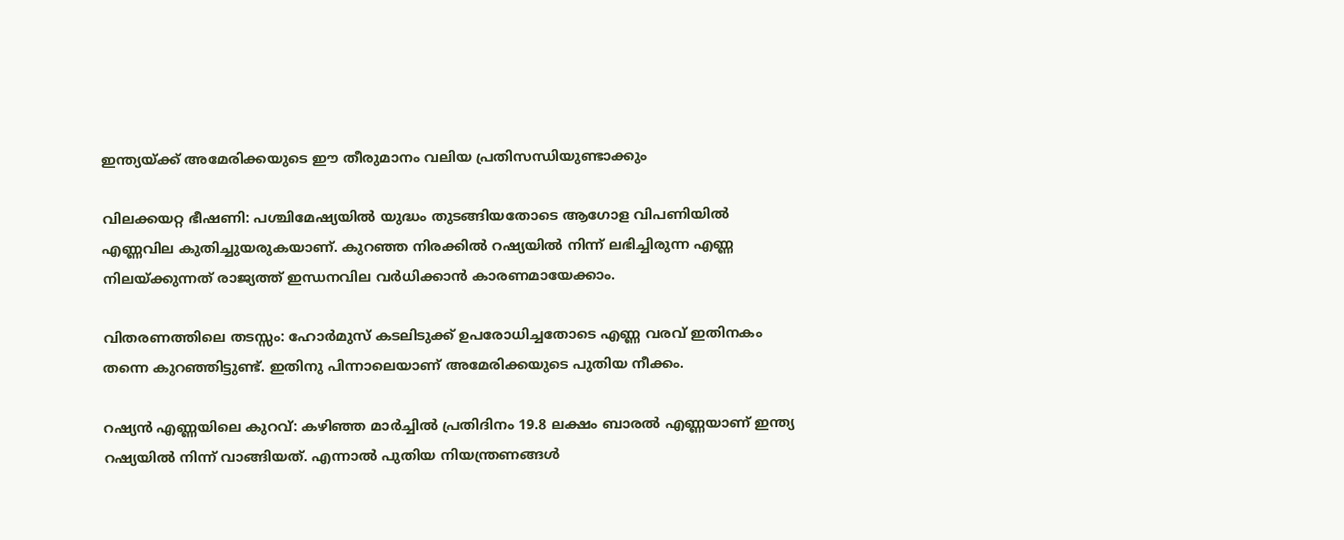ഇന്ത്യയ്ക്ക് അമേരിക്കയുടെ ഈ തീരുമാനം വലിയ പ്രതിസന്ധിയുണ്ടാക്കും

വിലക്കയറ്റ ഭീഷണി: പശ്ചിമേഷ്യയില്‍ യുദ്ധം തുടങ്ങിയതോടെ ആഗോള വിപണിയില്‍ എണ്ണവില കുതിച്ചുയരുകയാണ്. കുറഞ്ഞ നിരക്കില്‍ റഷ്യയില്‍ നിന്ന് ലഭിച്ചിരുന്ന എണ്ണ നിലയ്ക്കുന്നത് രാജ്യത്ത് ഇന്ധനവില വര്‍ധിക്കാന്‍ കാരണമായേക്കാം.

വിതരണത്തിലെ തടസ്സം: ഹോര്‍മുസ് കടലിടുക്ക് ഉപരോധിച്ചതോടെ എണ്ണ വരവ് ഇതിനകം തന്നെ കുറഞ്ഞിട്ടുണ്ട്. ഇതിനു പിന്നാലെയാണ് അമേരിക്കയുടെ പുതിയ നീക്കം.

റഷ്യന്‍ എണ്ണയിലെ കുറവ്: കഴിഞ്ഞ മാര്‍ച്ചില്‍ പ്രതിദിനം 19.8 ലക്ഷം ബാരല്‍ എണ്ണയാണ് ഇന്ത്യ റഷ്യയില്‍ നിന്ന് വാങ്ങിയത്. എന്നാല്‍ പുതിയ നിയന്ത്രണങ്ങള്‍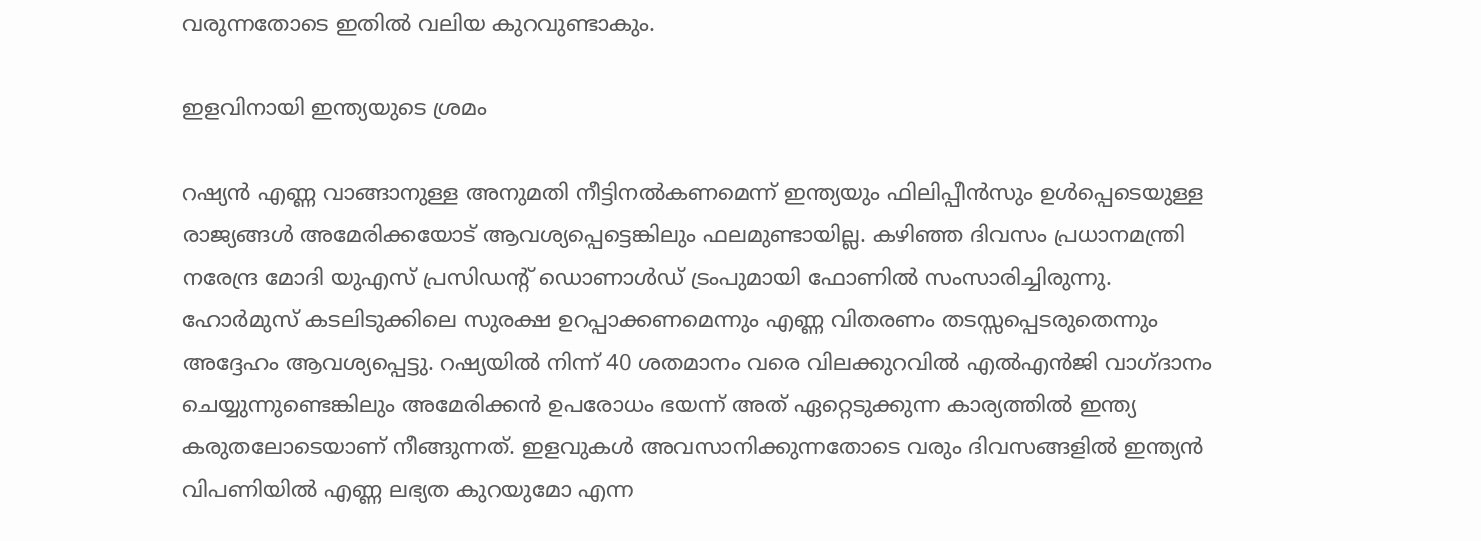വരുന്നതോടെ ഇതില്‍ വലിയ കുറവുണ്ടാകും.

ഇളവിനായി ഇന്ത്യയുടെ ശ്രമം

റഷ്യന്‍ എണ്ണ വാങ്ങാനുള്ള അനുമതി നീട്ടിനല്‍കണമെന്ന് ഇന്ത്യയും ഫിലിപ്പീന്‍സും ഉള്‍പ്പെടെയുള്ള രാജ്യങ്ങള്‍ അമേരിക്കയോട് ആവശ്യപ്പെട്ടെങ്കിലും ഫലമുണ്ടായില്ല. കഴിഞ്ഞ ദിവസം പ്രധാനമന്ത്രി നരേന്ദ്ര മോദി യുഎസ് പ്രസിഡന്റ് ഡൊണാള്‍ഡ് ട്രംപുമായി ഫോണില്‍ സംസാരിച്ചിരുന്നു. ഹോര്‍മുസ് കടലിടുക്കിലെ സുരക്ഷ ഉറപ്പാക്കണമെന്നും എണ്ണ വിതരണം തടസ്സപ്പെടരുതെന്നും അദ്ദേഹം ആവശ്യപ്പെട്ടു. റഷ്യയില്‍ നിന്ന് 40 ശതമാനം വരെ വിലക്കുറവില്‍ എല്‍എന്‍ജി വാഗ്ദാനം ചെയ്യുന്നുണ്ടെങ്കിലും അമേരിക്കന്‍ ഉപരോധം ഭയന്ന് അത് ഏറ്റെടുക്കുന്ന കാര്യത്തില്‍ ഇന്ത്യ കരുതലോടെയാണ് നീങ്ങുന്നത്. ഇളവുകള്‍ അവസാനിക്കുന്നതോടെ വരും ദിവസങ്ങളില്‍ ഇന്ത്യന്‍ വിപണിയില്‍ എണ്ണ ലഭ്യത കുറയുമോ എന്ന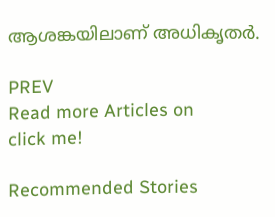ആശങ്കയിലാണ് അധികൃതര്‍.

PREV
Read more Articles on
click me!

Recommended Stories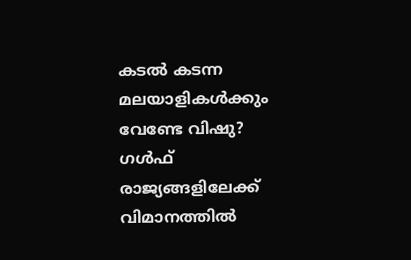കടൽ കടന്ന മലയാളികൾക്കും വേണ്ടേ വിഷു? ഗൾഫ് രാജ്യങ്ങളിലേക്ക് വിമാനത്തിൽ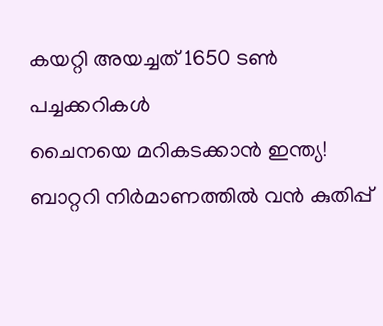കയറ്റി അയച്ചത് 1650 ടൺ പച്ചക്കറികൾ
ചൈനയെ മറികടക്കാൻ ഇന്ത്യ! ബാറ്ററി നിര്‍മാണത്തില്‍ വന്‍ കുതിപ്പ്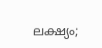ലക്ഷ്യം;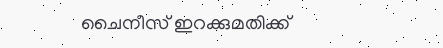ചൈനീസ് ഇറക്കുമതിക്ക്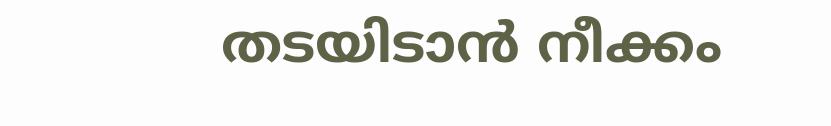തടയിടാന്‍ നീക്കം